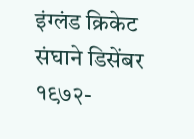इंग्लंड क्रिकेट संघाने डिसेंबर १९७२-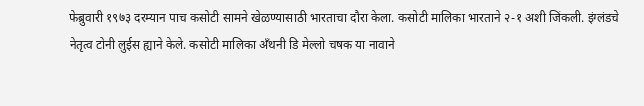फेब्रुवारी १९७३ दरम्यान पाच कसोटी सामने खेळण्यासाठी भारताचा दौरा केला. कसोटी मालिका भारताने २-१ अशी जिंकली. इंग्लंडचे नेतृत्व टोनी लुईस ह्याने केले. कसोटी मालिका अँथनी डि मेल्लो चषक या नावाने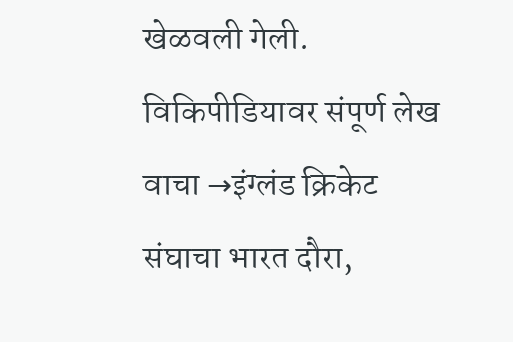खेळवली गेली.
विकिपीडियावर संपूर्ण लेख वाचा →इंग्लंड क्रिकेट संघाचा भारत दौरा,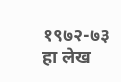१९७२-७३
हा लेख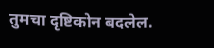तुमचा दृष्टिकोन बदलेल.